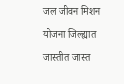जल जीवन मिशन योजना जिल्ह्यात जास्तीत जास्त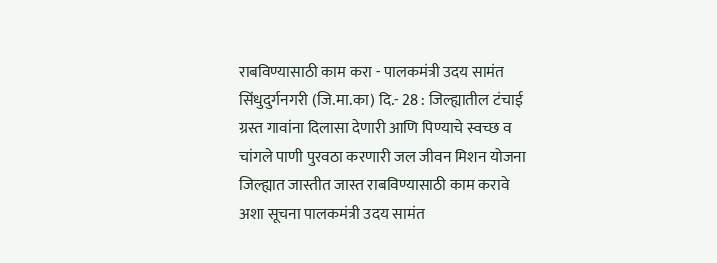राबविण्यासाठी काम करा - पालकमंत्री उदय सामंत सिंधुदुर्गनगरी (जि.मा.का) दि.- 28 : जिल्ह्यातील टंचाई ग्रस्त गावांना दिलासा देणारी आणि पिण्याचे स्वच्छ व चांगले पाणी पुरवठा करणारी जल जीवन मिशन योजना जिल्ह्यात जास्तीत जास्त राबविण्यासाठी काम करावे अशा सूचना पालकमंत्री उदय सामंत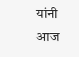यांनी आज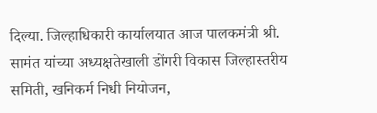दिल्या. जिल्हाधिकारी कार्यालयात आज पालकमंत्री श्री. सामंत यांच्या अध्यक्षतेखाली डोंगरी विकास जिल्हास्तरीय समिती, खनिकर्म निधी नियोजन,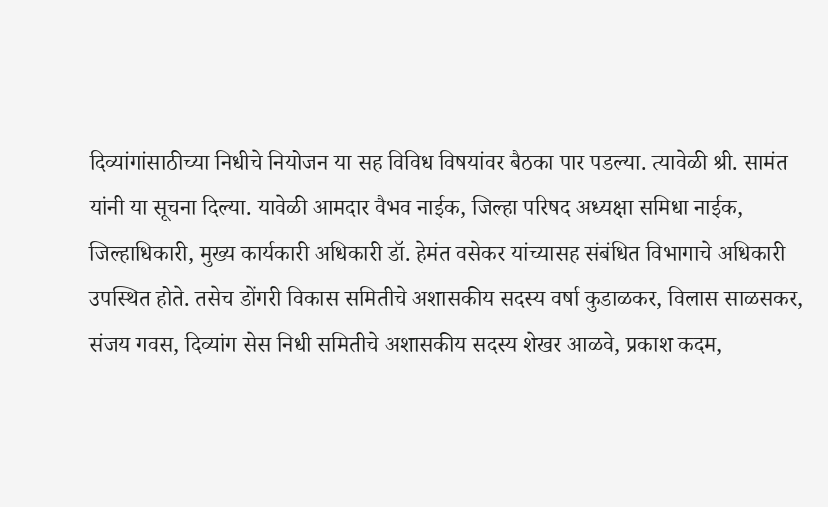दिव्यांगांसाठीच्या निधीचे नियोजन या सह विविध विषयांवर बैठका पार पडल्या. त्यावेळी श्री. सामंत यांनी या सूचना दिल्या. यावेळी आमदार वैभव नाईक, जिल्हा परिषद अध्यक्षा समिधा नाईक, जिल्हाधिकारी, मुख्य कार्यकारी अधिकारी डॉ. हेमंत वसेकर यांच्यासह संबंधित विभागाचे अधिकारी उपस्थित होते. तसेच डोंगरी विकास समितीचे अशासकीय सदस्य वर्षा कुडाळकर, विलास साळसकर, संजय गवस, दिव्यांग सेस निधी समितीचे अशासकीय सदस्य शेखर आळवे, प्रकाश कदम,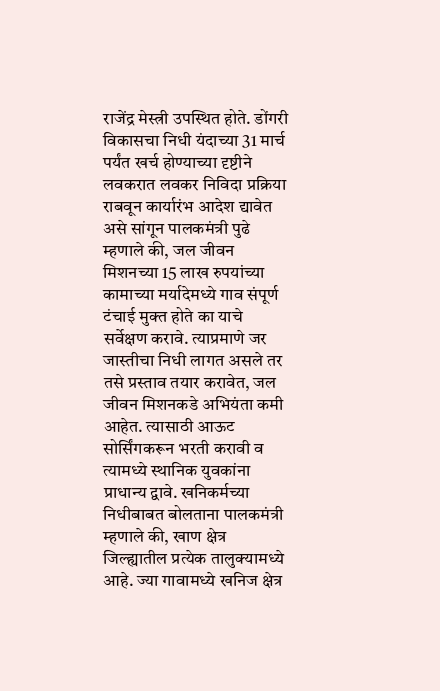राजेंद्र मेस्त्री उपस्थित होते. डोंगरी विकासचा निधी यंदाच्या 31 मार्च पर्यंत खर्च होण्याच्या दृष्टीने लवकरात लवकर निविदा प्रक्रिया राबवून कार्यारंभ आदेश द्यावेत असे सांगून पालकमंत्री पुढे म्हणाले की, जल जीवन मिशनच्या 15 लाख रुपयांच्या कामाच्या मर्यादेमध्ये गाव संपूर्ण टंचाई मुक्त होते का याचे सर्वेक्षण करावे. त्याप्रमाणे जर जास्तीचा निधी लागत असले तर तसे प्रस्ताव तयार करावेत, जल जीवन मिशनकडे अभियंता कमी आहेत. त्यासाठी आऊट सोर्सिंगकरून भरती करावी व त्यामध्ये स्थानिक युवकांना प्राधान्य द्वावे. खनिकर्मच्या निधीबाबत बोलताना पालकमंत्री म्हणाले की, खाण क्षेत्र जिल्ह्यातील प्रत्येक तालुक्यामध्ये आहे. ज्या गावामध्ये खनिज क्षेत्र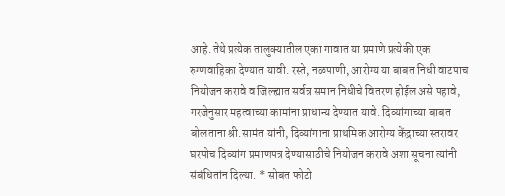आहे. तेथे प्रत्येक तालुक्यातील एका गावात या प्रमाणे प्रत्येकी एक रुग्णवाहिका देण्यात यावी. रस्ते, नळपाणी, आरोग्य या बाबत निधी वाटपाच नियोजन करावे व जिल्ह्यात सर्वत्र समान निधीचे वितरण होईल असे पहावे, गरजेनुसार महत्वाच्या कामांना प्राधान्य देण्यात यावे. दिव्यांगाच्या बाबत बोलताना श्री.सामंत यांनी, दिव्यांगाना प्राथमिक आरोग्य केंद्राच्या स्तरावर घरपोच दिव्यांग प्रमाणपत्र देण्यासाठीचे नियोजन करावे अशा सूचना त्यांनी संबंधितांन दिल्या. * सोबत फोटो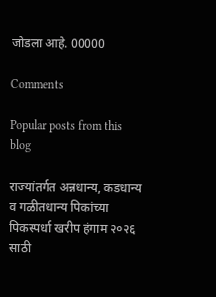जोडला आहे. 00000

Comments

Popular posts from this blog

राज्यांतर्गत अन्नधान्य, कडधान्य व गळीतधान्य पिकांच्या पिकस्पर्धा खरीप हंगाम २०२६ साठी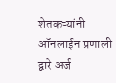शेतकऱ्यांनी ऑनलाईन प्रणाली द्वारे अर्ज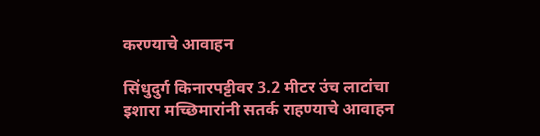करण्याचे आवाहन

सिंधुदुर्ग किनारपट्टीवर 3.2 मीटर उंच लाटांचा इशारा मच्छिमारांनी सतर्क राहण्याचे आवाहन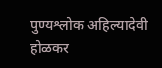पुण्यश्लोक अहिल्यादेवी होळकर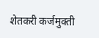शेतकरी कर्जमुक्ती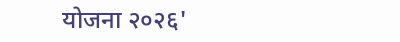योजना २०२६'